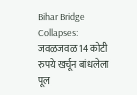Bihar Bridge Collapses: जवळजवळ 14 कोटी रुपये खर्चून बांधलेला पूल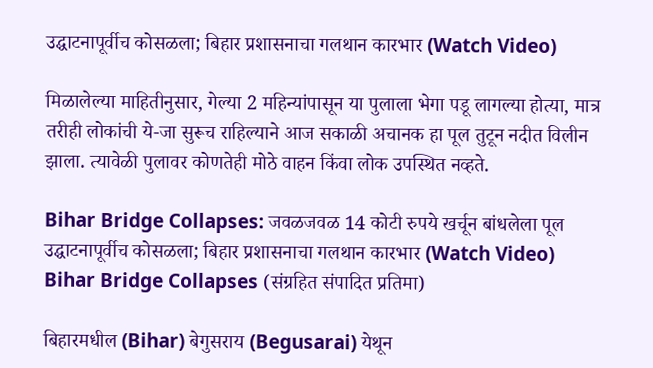उद्घाटनापूर्वीच कोसळला; बिहार प्रशासनाचा गलथान कारभार (Watch Video)

मिळालेल्या माहितीनुसार, गेल्या 2 महिन्यांपासून या पुलाला भेगा पडू लागल्या होत्या, मात्र तरीही लोकांची ये-जा सुरूच राहिल्याने आज सकाळी अचानक हा पूल तुटून नदीत विलीन झाला. त्यावेळी पुलावर कोणतेही मोठे वाहन किंवा लोक उपस्थित नव्हते.

Bihar Bridge Collapses: जवळजवळ 14 कोटी रुपये खर्चून बांधलेला पूल उद्घाटनापूर्वीच कोसळला; बिहार प्रशासनाचा गलथान कारभार (Watch Video)
Bihar Bridge Collapses (संग्रहित संपादित प्रतिमा)

बिहारमधील (Bihar) बेगुसराय (Begusarai) येथून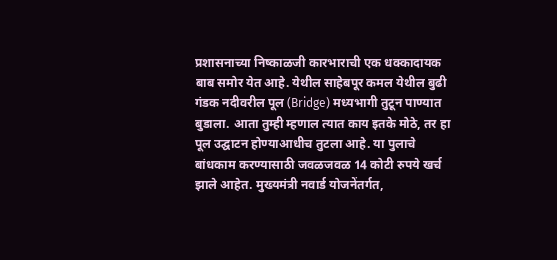प्रशासनाच्या निष्काळजी कारभाराची एक धक्कादायक बाब समोर येत आहे. येथील साहेबपूर कमल येथील बुढी गंडक नदीवरील पूल (Bridge) मध्यभागी तुटून पाण्यात बुडाला. आता तुम्ही म्हणाल त्यात काय इतके मोठे, तर हा पूल उद्घाटन होण्याआधीच तुटला आहे. या पुलाचे बांधकाम करण्यासाठी जवळजवळ 14 कोटी रुपये खर्च झाले आहेत. मुख्यमंत्री नवार्ड योजनेंतर्गत,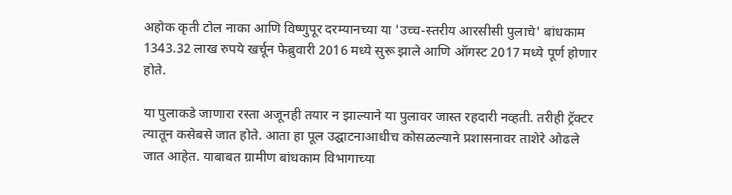अहोक कृती टोल नाका आणि विष्णुपूर दरम्यानच्या या 'उच्च-स्तरीय आरसीसी पुलाचे' बांधकाम 1343.32 लाख रुपये खर्चून फेब्रुवारी 2016 मध्ये सुरू झाले आणि ऑगस्ट 2017 मध्ये पूर्ण होणार होते.

या पुलाकडे जाणारा रस्ता अजूनही तयार न झाल्याने या पुलावर जास्त रहदारी नव्हती. तरीही ट्रॅक्टर त्यातून कसेबसे जात होते. आता हा पूल उद्घाटनाआधीच कोसळल्याने प्रशासनावर ताशेरे ओढले जात आहेत. याबाबत ग्रामीण बांधकाम विभागाच्या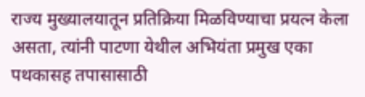राज्य मुख्यालयातून प्रतिक्रिया मिळविण्याचा प्रयत्न केला असता, त्यांनी पाटणा येथील अभियंता प्रमुख एका पथकासह तपासासाठी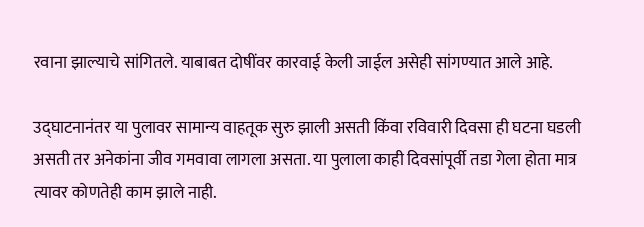रवाना झाल्याचे सांगितले. याबाबत दोषींवर कारवाई केली जाईल असेही सांगण्यात आले आहे.

उद्घाटनानंतर या पुलावर सामान्य वाहतूक सुरु झाली असती किंवा रविवारी दिवसा ही घटना घडली असती तर अनेकांना जीव गमवावा लागला असता. या पुलाला काही दिवसांपूर्वी तडा गेला होता मात्र त्यावर कोणतेही काम झाले नाही.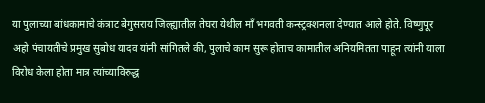या पुलाच्या बांधकामाचे कंत्राट बेगुसराय जिल्ह्यातील तेघरा येथील माँ भगवती कन्स्ट्रक्शनला देण्यात आले होते. विष्णुपूर अहो पंचायतीचे प्रमुख सुबोध यादव यांनी सांगितले की, पुलाचे काम सुरू होताच कामातील अनियमितता पाहून त्यांनी याला विरोध केला होता मात्र त्यांच्याविरुद्ध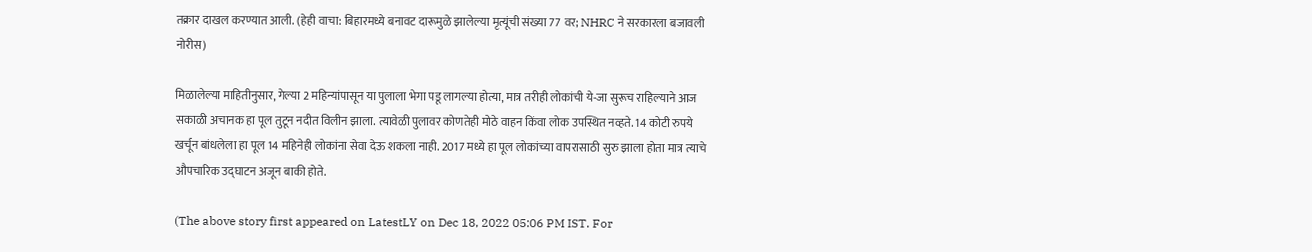तक्रार दाखल करण्यात आली. (हेही वाचा: बिहारमध्ये बनावट दारूमुळे झालेल्या मृत्यूंची संख्या 77 वर; NHRC ने सरकारला बजावली नोरीस)

मिळालेल्या माहितीनुसार, गेल्या 2 महिन्यांपासून या पुलाला भेगा पडू लागल्या होत्या, मात्र तरीही लोकांची ये-जा सुरूच राहिल्याने आज सकाळी अचानक हा पूल तुटून नदीत विलीन झाला. त्यावेळी पुलावर कोणतेही मोठे वाहन किंवा लोक उपस्थित नव्हते. 14 कोटी रुपये खर्चून बांधलेला हा पूल 14 महिनेही लोकांना सेवा देऊ शकला नाही. 2017 मध्ये हा पूल लोकांच्या वापरासाठी सुरु झाला होता मात्र त्याचे औपचारिक उद्घाटन अजून बाकी होते.

(The above story first appeared on LatestLY on Dec 18, 2022 05:06 PM IST. For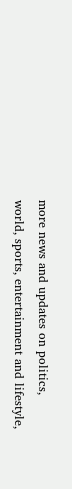more news and updates on politics, world, sports, entertainment and lifestyle,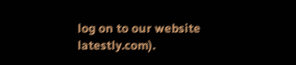log on to our website latestly.com).